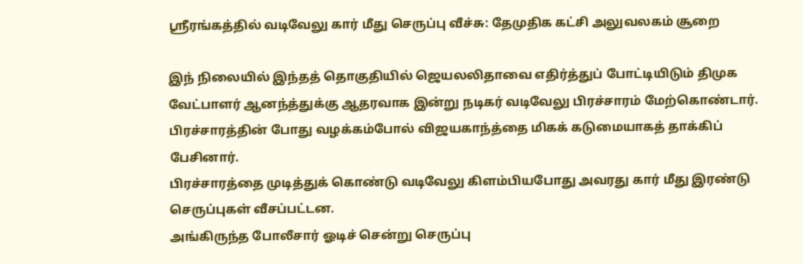ஸ்ரீரங்கத்தில் வடிவேலு கார் மீது செருப்பு வீச்சு: தேமுதிக கட்சி அலுவலகம் சூறை

இந் நிலையில் இந்தத் தொகுதியில் ஜெயலலிதாவை எதிர்த்துப் போட்டியிடும் திமுக வேட்பாளர் ஆனந்த்துக்கு ஆதரவாக இன்று நடிகர் வடிவேலு பிரச்சாரம் மேற்கொண்டார். பிரச்சாரத்தின் போது வழக்கம்போல் விஜயகாந்த்தை மிகக் கடுமையாகத் தாக்கிப் பேசினார்.
பிரச்சாரத்தை முடித்துக் கொண்டு வடிவேலு கிளம்பியபோது அவரது கார் மீது இரண்டு செருப்புகள் வீசப்பட்டன.
அங்கிருந்த போலீசார் ஓடிச் சென்று செருப்பு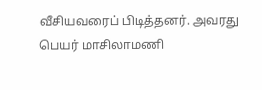வீசியவரைப் பிடித்தனர். அவரது பெயர் மாசிலாமணி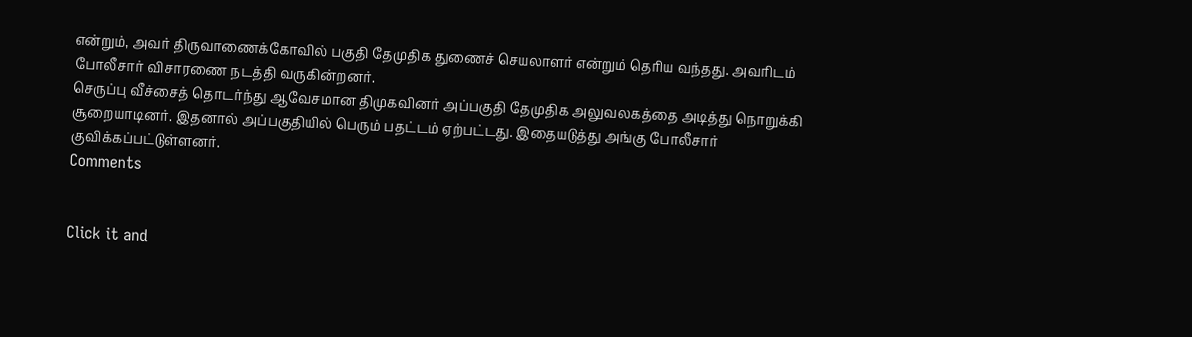என்றும், அவர் திருவாணைக்கோவில் பகுதி தேமுதிக துணைச் செயலாளர் என்றும் தெரிய வந்தது. அவரிடம் போலீசார் விசாரணை நடத்தி வருகின்றனர்.
செருப்பு வீச்சைத் தொடர்ந்து ஆவேசமான திமுகவினர் அப்பகுதி தேமுதிக அலுவலகத்தை அடித்து நொறுக்கி சூறையாடினர். இதனால் அப்பகுதியில் பெரும் பதட்டம் ஏற்பட்டது. இதையடுத்து அங்கு போலீசார் குவிக்கப்பட்டுள்ளனர்.
Comments


Click it and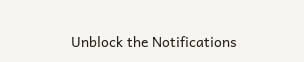Unblock the Notifications